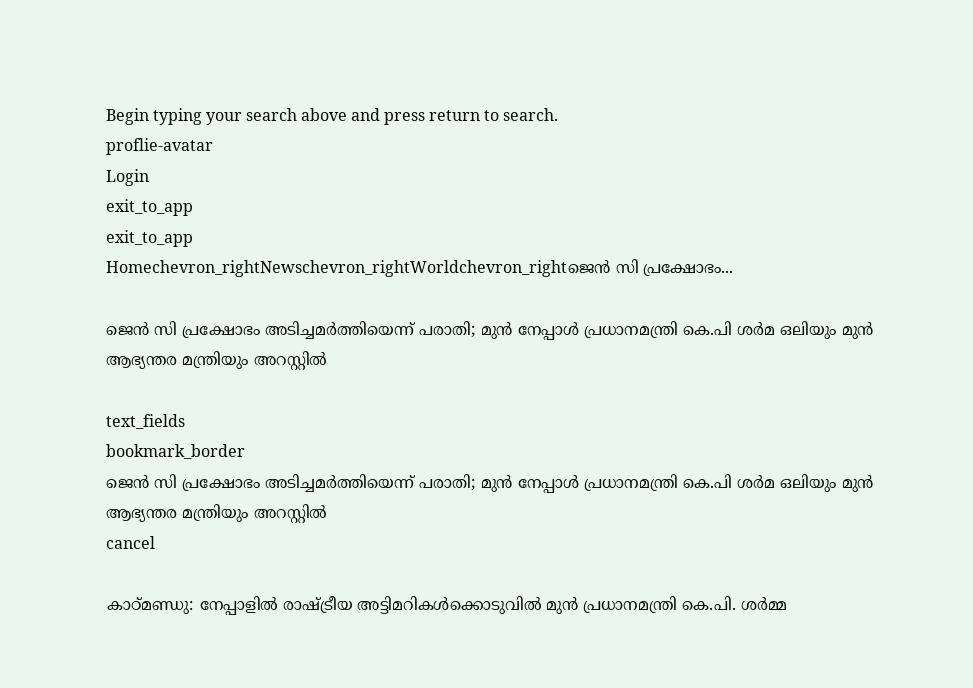Begin typing your search above and press return to search.
proflie-avatar
Login
exit_to_app
exit_to_app
Homechevron_rightNewschevron_rightWorldchevron_rightജെന്‍ സി പ്രക്ഷോഭം...

ജെന്‍ സി പ്രക്ഷോഭം അടിച്ചമർത്തിയെന്ന് പരാതി; മുന്‍ നേപ്പാള്‍ പ്രധാനമന്ത്രി കെ.പി ശര്‍മ ഒലിയും മുന്‍ ആഭ്യന്തര മന്ത്രിയും അറസ്റ്റില്‍

text_fields
bookmark_border
ജെന്‍ സി പ്രക്ഷോഭം അടിച്ചമർത്തിയെന്ന് പരാതി; മുന്‍ നേപ്പാള്‍ പ്രധാനമന്ത്രി കെ.പി ശര്‍മ ഒലിയും മുന്‍ ആഭ്യന്തര മന്ത്രിയും അറസ്റ്റില്‍
cancel

കാഠ്മണ്ഡു: നേപ്പാളിൽ രാഷ്ട്രീയ അട്ടിമറികൾക്കൊടുവിൽ മുൻ പ്രധാനമന്ത്രി കെ.പി. ശർമ്മ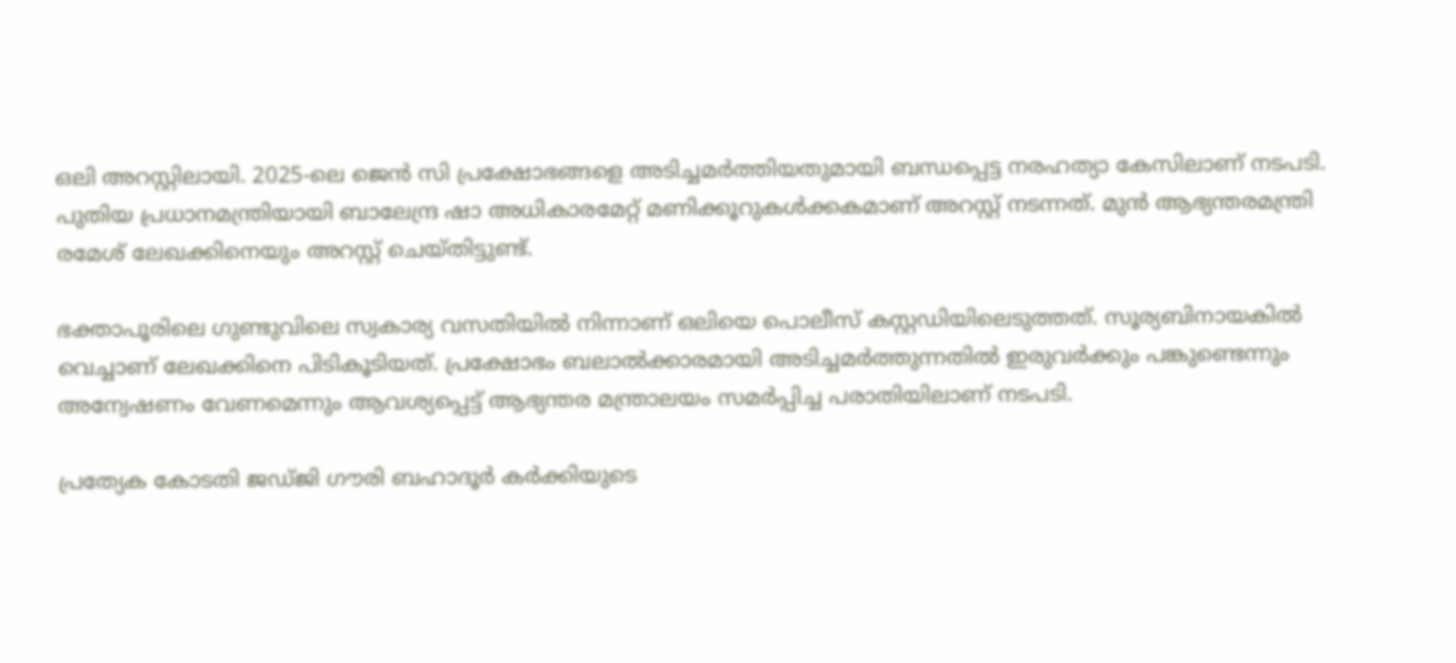ഒലി അറസ്റ്റിലായി. 2025-ലെ ജെൻ സി പ്രക്ഷോഭങ്ങളെ അടിച്ചമർത്തിയതുമായി ബന്ധപ്പെട്ട നരഹത്യാ കേസിലാണ് നടപടി. പുതിയ പ്രധാനമന്ത്രിയായി ബാലേന്ദ്ര ഷാ അധികാരമേറ്റ് മണിക്കൂറുകൾക്കകമാണ് അറസ്റ്റ് നടന്നത്. മുന്‍ ആഭ്യന്തരമന്ത്രി രമേശ് ലേഖക്കിനെയും അറസ്റ്റ് ചെയ്തിട്ടുണ്ട്.

ഭക്താപൂരിലെ ഗുണ്ടുവിലെ സ്വകാര്യ വസതിയില്‍ നിന്നാണ് ഒലിയെ പൊലീസ് കസ്റ്റഡിയിലെടുത്തത്. സൂര്യബിനായകില്‍ വെച്ചാണ് ലേഖക്കിനെ പിടികൂടിയത്. പ്രക്ഷോഭം ബലാല്‍ക്കാരമായി അടിച്ചമര്‍ത്തുന്നതില്‍ ഇരുവര്‍ക്കും പങ്കുണ്ടെന്നും അന്വേഷണം വേണമെന്നും ആവശ്യപ്പെട്ട് ആഭ്യന്തര മന്ത്രാലയം സമര്‍പ്പിച്ച പരാതിയിലാണ് നടപടി.

പ്രത്യേക കോടതി ജഡ്ജി ഗൗരി ബഹാദൂര്‍ കര്‍ക്കിയുടെ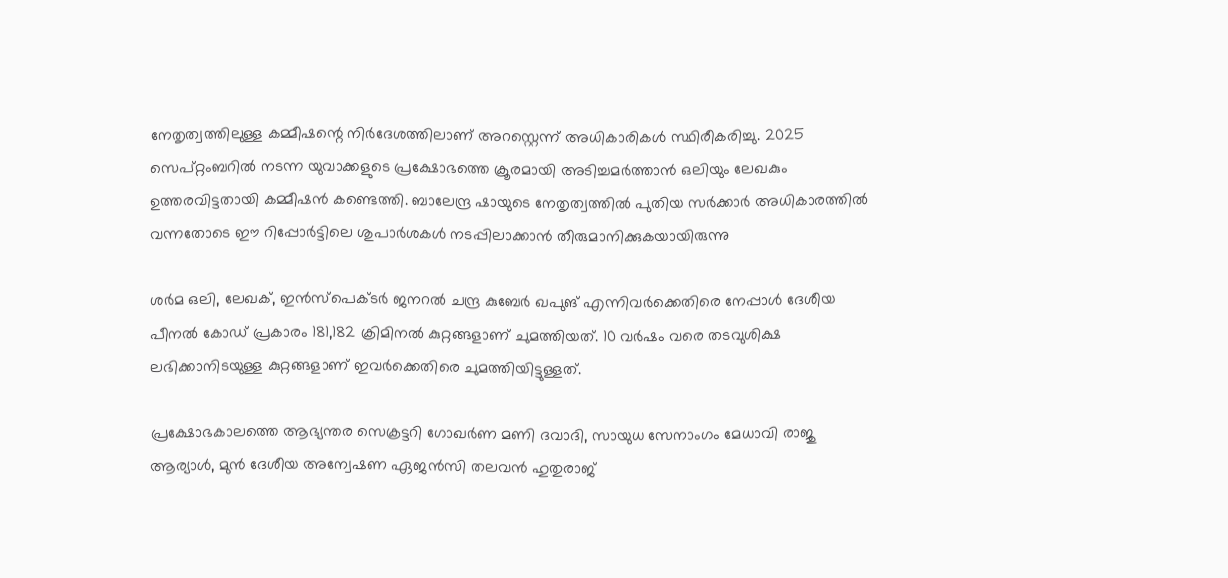നേതൃത്വത്തിലുള്ള കമ്മീഷന്റെ നിര്‍ദേശത്തിലാണ് അറസ്റ്റെന്ന് അധികാരികള്‍ സ്ഥിരീകരിച്ചു. 2025 സെപ്റ്റംബറിൽ നടന്ന യുവാക്കളുടെ പ്രക്ഷോഭത്തെ ക്രൂരമായി അടിച്ചമർത്താൻ ഒലിയും ലേഖകും ഉത്തരവിട്ടതായി കമ്മീഷൻ കണ്ടെത്തി. ബാലേന്ദ്ര ഷായുടെ നേതൃത്വത്തിൽ പുതിയ സർക്കാർ അധികാരത്തിൽ വന്നതോടെ ഈ റിപ്പോർട്ടിലെ ശുപാർശകൾ നടപ്പിലാക്കാൻ തീരുമാനിക്കുകയായിരുന്നു

ശര്‍മ ഒലി, ലേഖക്, ഇന്‍സ്‌പെക്ടര്‍ ജനറല്‍ ചന്ദ്ര കുബേര്‍ ഖപുങ് എന്നിവര്‍ക്കെതിരെ നേപ്പാള്‍ ദേശീയ പീനല്‍ കോഡ് പ്രകാരം 181,182 ക്രിമിനല്‍ കുറ്റങ്ങളാണ് ചുമത്തിയത്. 10 വര്‍ഷം വരെ തടവുശിക്ഷ ലഭിക്കാനിടയുള്ള കുറ്റങ്ങളാണ് ഇവര്‍ക്കെതിരെ ചുമത്തിയിട്ടുള്ളത്.

പ്രക്ഷോഭകാലത്തെ ആഭ്യന്തര സെക്രട്ടറി ഗോഖര്‍ണ മണി ദവാദി, സായുധ സേനാംഗം മേധാവി രാജു ആര്യാള്‍, മുന്‍ ദേശീയ അന്വേഷണ ഏജന്‍സി തലവന്‍ ഹുതുരാജ്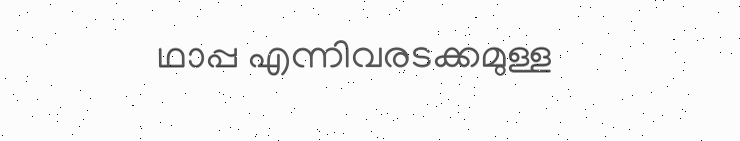ഥാപ്പ എന്നിവരടക്കമുള്ള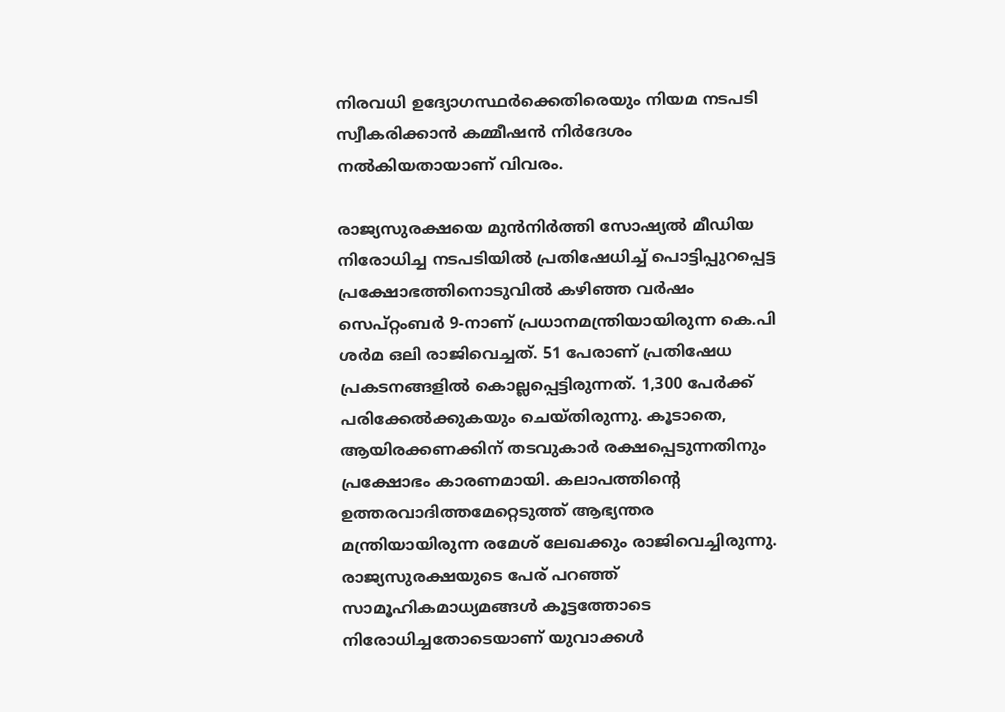നിരവധി ഉദ്യോഗസ്ഥർക്കെതിരെയും നിയമ നടപടി സ്വീകരിക്കാന്‍ കമ്മീഷന്‍ നിര്‍ദേശം നല്‍കിയതായാണ് വിവരം.

രാജ്യസുരക്ഷയെ മുന്‍നിര്‍ത്തി സോഷ്യല്‍ മീഡിയ നിരോധിച്ച നടപടിയില്‍ പ്രതിഷേധിച്ച് പൊട്ടിപ്പുറപ്പെട്ട പ്രക്ഷോഭത്തിനൊടുവില്‍ കഴിഞ്ഞ വര്‍ഷം സെപ്റ്റംബര്‍ 9-നാണ് പ്രധാനമന്ത്രിയായിരുന്ന കെ.പി ശര്‍മ ഒലി രാജിവെച്ചത്. 51 പേരാണ് പ്രതിഷേധ പ്രകടനങ്ങളില്‍ കൊല്ലപ്പെട്ടിരുന്നത്. 1,300 പേര്‍ക്ക് പരിക്കേല്‍ക്കുകയും ചെയ്തിരുന്നു. കൂടാതെ, ആയിരക്കണക്കിന് തടവുകാര്‍ രക്ഷപ്പെടുന്നതിനും പ്രക്ഷോഭം കാരണമായി. കലാപത്തിന്റെ ഉത്തരവാദിത്തമേറ്റെടുത്ത് ആഭ്യന്തര മന്ത്രിയായിരുന്ന രമേശ് ലേഖക്കും രാജിവെച്ചിരുന്നു. രാജ്യസുരക്ഷയുടെ പേര് പറഞ്ഞ് സാമൂഹികമാധ്യമങ്ങള്‍ കൂട്ടത്തോടെ നിരോധിച്ചതോടെയാണ് യുവാക്കള്‍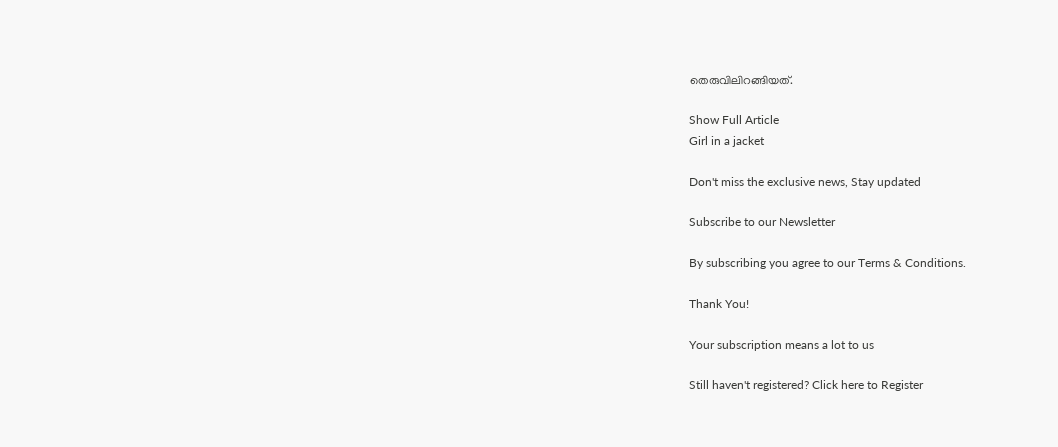തെരുവിലിറങ്ങിയത്.

Show Full Article
Girl in a jacket

Don't miss the exclusive news, Stay updated

Subscribe to our Newsletter

By subscribing you agree to our Terms & Conditions.

Thank You!

Your subscription means a lot to us

Still haven't registered? Click here to Register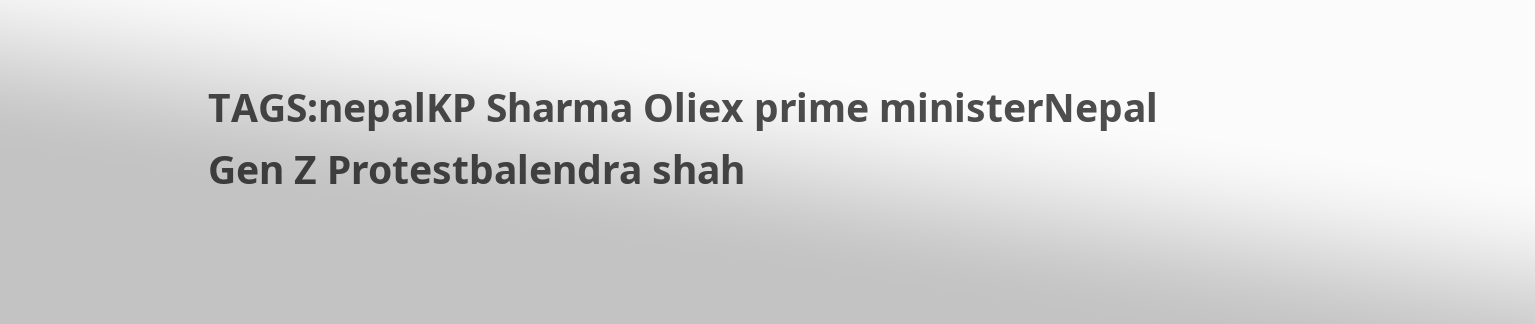TAGS:nepalKP Sharma Oliex prime ministerNepal Gen Z Protestbalendra shah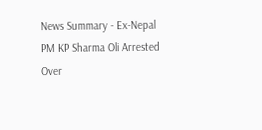News Summary - Ex-Nepal PM KP Sharma Oli Arrested Over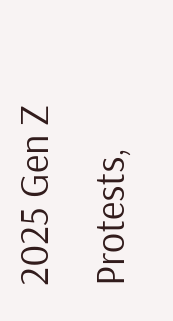2025 Gen Z Protests,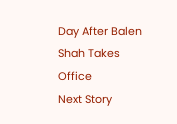Day After Balen Shah Takes Office
Next Story